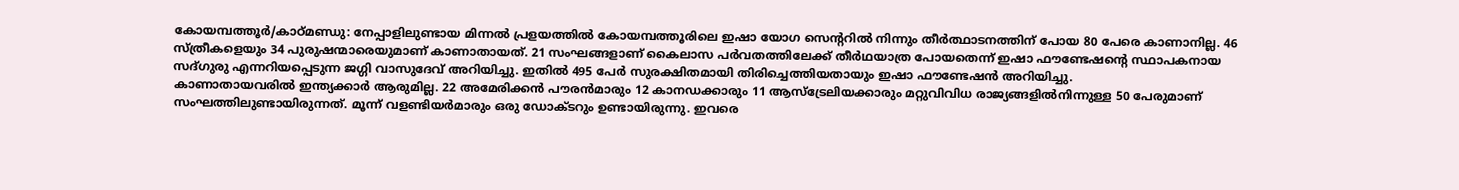കോയമ്പത്തൂർ/കാഠ്മണ്ഡു: നേപ്പാളിലുണ്ടായ മിന്നൽ പ്രളയത്തിൽ കോയമ്പത്തൂരിലെ ഇഷാ യോഗ സെന്ററിൽ നിന്നും തീർത്ഥാടനത്തിന് പോയ 80 പേരെ കാണാനില്ല. 46 സ്ത്രീകളെയും 34 പുരുഷന്മാരെയുമാണ് കാണാതായത്. 21 സംഘങ്ങളാണ് കൈലാസ പർവതത്തിലേക്ക് തീർഥയാത്ര പോയതെന്ന് ഇഷാ ഫൗണ്ടേഷന്റെ സ്ഥാപകനായ സദ്ഗുരു എന്നറിയപ്പെടുന്ന ജഗ്ഗി വാസുദേവ് അറിയിച്ചു. ഇതിൽ 495 പേർ സുരക്ഷിതമായി തിരിച്ചെത്തിയതായും ഇഷാ ഫൗണ്ടേഷൻ അറിയിച്ചു.
കാണാതായവരിൽ ഇന്ത്യക്കാർ ആരുമില്ല. 22 അമേരിക്കൻ പൗരൻമാരും 12 കാനഡക്കാരും 11 ആസ്ട്രേലിയക്കാരും മറ്റുവിവിധ രാജ്യങ്ങളിൽനിന്നുള്ള 50 പേരുമാണ് സംഘത്തിലുണ്ടായിരുന്നത്. മൂന്ന് വളണ്ടിയർമാരും ഒരു ഡോക്ടറും ഉണ്ടായിരുന്നു. ഇവരെ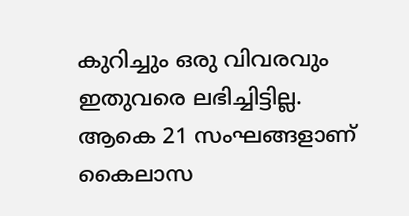കുറിച്ചും ഒരു വിവരവും ഇതുവരെ ലഭിച്ചിട്ടില്ല.
ആകെ 21 സംഘങ്ങളാണ് കൈലാസ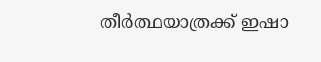തീർത്ഥയാത്രക്ക് ഇഷാ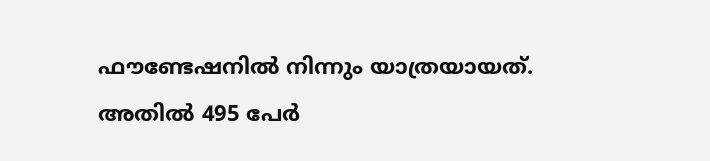ഫൗണ്ടേഷനിൽ നിന്നും യാത്രയായത്. അതിൽ 495 പേർ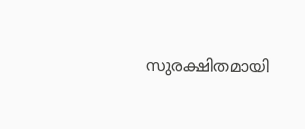സുരക്ഷിതമായി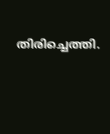തിരിച്ചെത്തി.